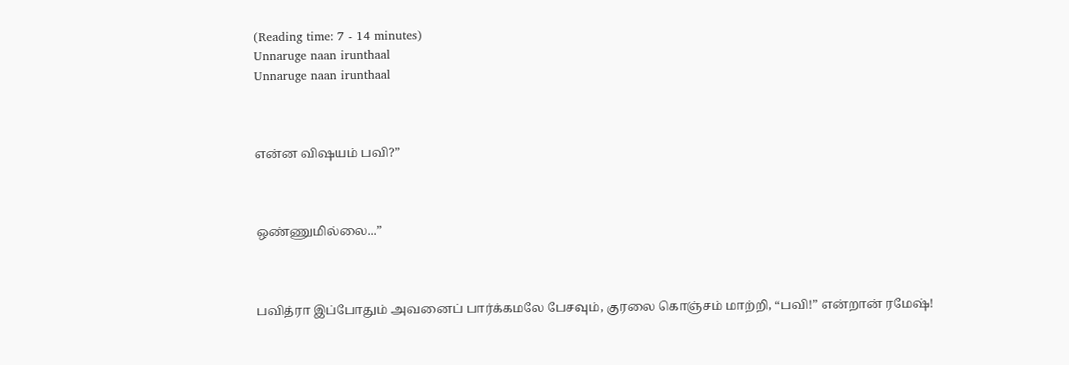(Reading time: 7 - 14 minutes)
Unnaruge naan irunthaal
Unnaruge naan irunthaal



என்ன விஷயம் பவி?”



ஒண்ணுமில்லை...”



பவித்ரா இப்போதும் அவனைப் பார்க்கமலே பேசவும், குரலை கொஞ்சம் மாற்றி, “பவி!” என்றான் ரமேஷ்!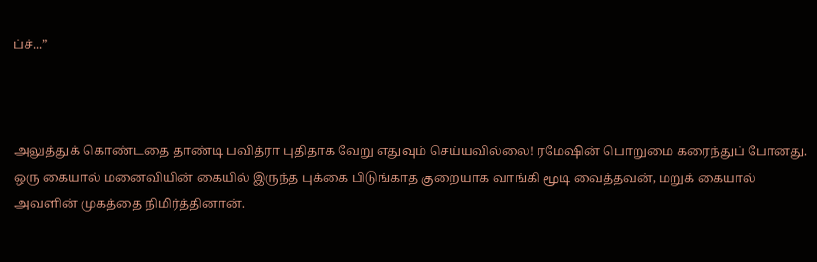ப்ச்...”



அலுத்துக் கொண்டதை தாண்டி பவித்ரா புதிதாக வேறு எதுவும் செய்யவில்லை! ரமேஷின் பொறுமை கரைந்துப் போனது. ஒரு கையால் மனைவியின் கையில் இருந்த புக்கை பிடுங்காத குறையாக வாங்கி மூடி வைத்தவன், மறுக் கையால் அவளின் முகத்தை நிமிர்த்தினான்.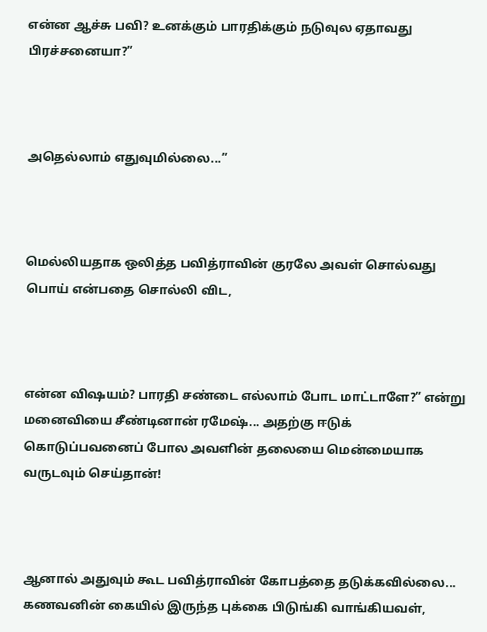என்ன ஆச்சு பவி? உனக்கும் பாரதிக்கும் நடுவுல ஏதாவது பிரச்சனையா?”



அதெல்லாம் எதுவுமில்லை...”



மெல்லியதாக ஒலித்த பவித்ராவின் குரலே அவள் சொல்வது பொய் என்பதை சொல்லி விட,



என்ன விஷயம்? பாரதி சண்டை எல்லாம் போட மாட்டாளே?” என்று மனைவியை சீண்டினான் ரமேஷ்... அதற்கு ஈடுக் கொடுப்பவனைப் போல அவளின் தலையை மென்மையாக வருடவும் செய்தான்!



ஆனால் அதுவும் கூட பவித்ராவின் கோபத்தை தடுக்கவில்லை... கணவனின் கையில் இருந்த புக்கை பிடுங்கி வாங்கியவள்,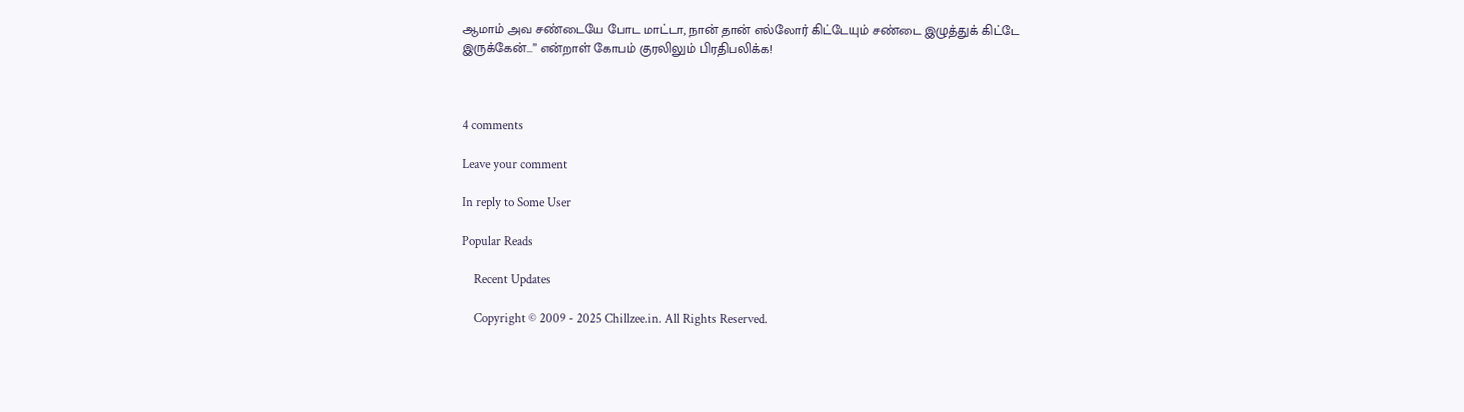ஆமாம் அவ சண்டையே போட மாட்டா, நான் தான் எல்லோர் கிட்டேயும் சண்டை இழுத்துக் கிட்டே இருக்கேன்...” என்றாள் கோபம் குரலிலும் பிரதிபலிக்க!



4 comments

Leave your comment

In reply to Some User

Popular Reads

    Recent Updates

    Copyright © 2009 - 2025 Chillzee.in. All Rights Reserved.